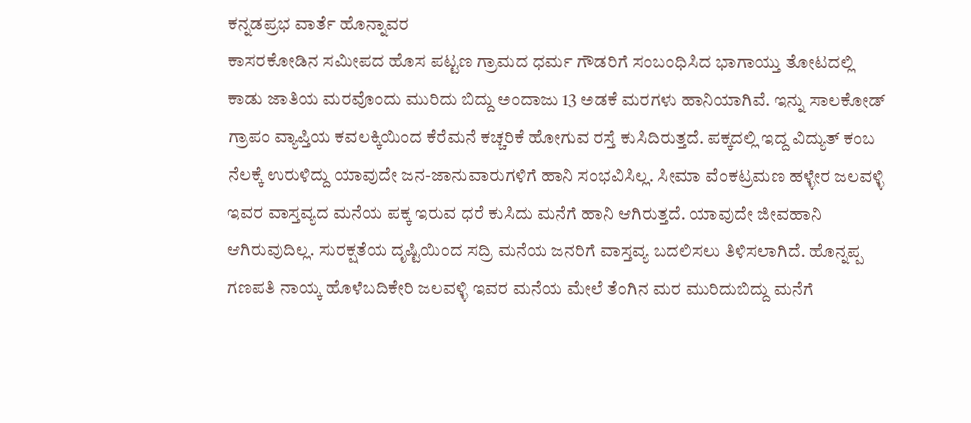ಕನ್ನಡಪ್ರಭ ವಾರ್ತೆ ಹೊನ್ನಾವರ
ಕಾಸರಕೋಡಿನ ಸಮೀಪದ ಹೊಸ ಪಟ್ಟಣ ಗ್ರಾಮದ ಧರ್ಮ ಗೌಡರಿಗೆ ಸಂಬಂಧಿಸಿದ ಭಾಗಾಯ್ತು ತೋಟದಲ್ಲಿ ಕಾಡು ಜಾತಿಯ ಮರವೊಂದು ಮುರಿದು ಬಿದ್ದು ಅಂದಾಜು 13 ಅಡಕೆ ಮರಗಳು ಹಾನಿಯಾಗಿವೆ. ಇನ್ನು ಸಾಲಕೋಡ್ ಗ್ರಾಪಂ ವ್ಯಾಪ್ತಿಯ ಕವಲಕ್ಕಿಯಿಂದ ಕೆರೆಮನೆ ಕಚ್ಚರಿಕೆ ಹೋಗುವ ರಸ್ತೆ ಕುಸಿದಿರುತ್ತದೆ. ಪಕ್ಕದಲ್ಲಿ ಇದ್ದ ವಿದ್ಯುತ್ ಕಂಬ ನೆಲಕ್ಕೆ ಉರುಳಿದ್ದು ಯಾವುದೇ ಜನ-ಜಾನುವಾರುಗಳಿಗೆ ಹಾನಿ ಸಂಭವಿಸಿಲ್ಲ. ಸೀಮಾ ವೆಂಕಟ್ರಮಣ ಹಳ್ಳೇರ ಜಲವಳ್ಳಿ ಇವರ ವಾಸ್ತವ್ಯದ ಮನೆಯ ಪಕ್ಕ ಇರುವ ಧರೆ ಕುಸಿದು ಮನೆಗೆ ಹಾನಿ ಆಗಿರುತ್ತದೆ. ಯಾವುದೇ ಜೀವಹಾನಿ ಆಗಿರುವುದಿಲ್ಲ. ಸುರಕ್ಷತೆಯ ದೃಷ್ಟಿಯಿಂದ ಸದ್ರಿ ಮನೆಯ ಜನರಿಗೆ ವಾಸ್ತವ್ಯ ಬದಲಿಸಲು ತಿಳಿಸಲಾಗಿದೆ. ಹೊನ್ನಪ್ಪ ಗಣಪತಿ ನಾಯ್ಕ ಹೊಳೆಬದಿಕೇರಿ ಜಲವಳ್ಳಿ ಇವರ ಮನೆಯ ಮೇಲೆ ತೆಂಗಿನ ಮರ ಮುರಿದುಬಿದ್ದು ಮನೆಗೆ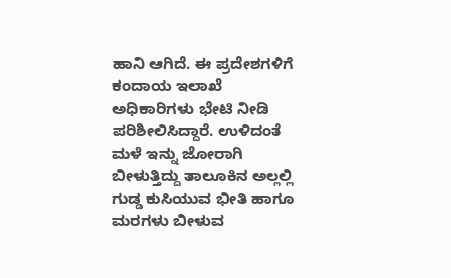ಹಾನಿ ಆಗಿದೆ. ಈ ಪ್ರದೇಶಗಳಿಗೆ ಕಂದಾಯ ಇಲಾಖೆ ಅಧಿಕಾರಿಗಳು ಭೇಟಿ ನೀಡಿ ಪರಿಶೀಲಿಸಿದ್ದಾರೆ. ಉಳಿದಂತೆ ಮಳೆ ಇನ್ನು ಜೋರಾಗಿ ಬೀಳುತ್ತಿದ್ದು ತಾಲೂಕಿನ ಅಲ್ಲಲ್ಲಿ ಗುಡ್ಡ ಕುಸಿಯುವ ಭೀತಿ ಹಾಗೂ ಮರಗಳು ಬೀಳುವ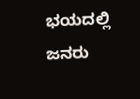ಭಯದಲ್ಲಿ ಜನರು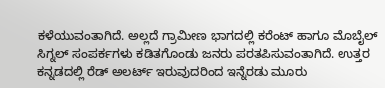ಕಳೆಯುವಂತಾಗಿದೆ. ಅಲ್ಲದೆ ಗ್ರಾಮೀಣ ಭಾಗದಲ್ಲಿ ಕರೆಂಟ್ ಹಾಗೂ ಮೊಬೈಲ್ ಸಿಗ್ನಲ್ ಸಂಪರ್ಕಗಳು ಕಡಿತಗೊಂಡು ಜನರು ಪರತಪಿಸುವಂತಾಗಿದೆ. ಉತ್ತರ ಕನ್ನಡದಲ್ಲಿ ರೆಡ್ ಅಲರ್ಟ್ ಇರುವುದರಿಂದ ಇನ್ನೆರಡು ಮೂರು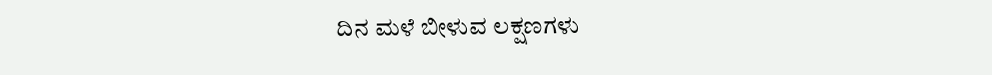ದಿನ ಮಳೆ ಬೀಳುವ ಲಕ್ಷಣಗಳು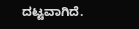ದಟ್ಟವಾಗಿದೆ.